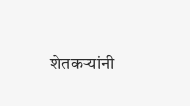शेतकऱ्यांनी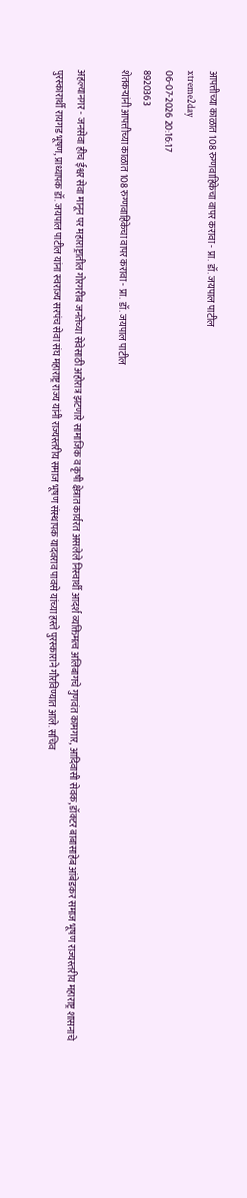आपत्तीच्या काळात 108 रुग्णवाहिकेचा वापर करावा - प्रा. डॉ. जयपाल पाटील
xtreme2day
06-07-2026 20:16:17
8920363
शेतकऱ्यांनी आपत्तीच्या काळात 108 रुग्णवाहिकेचा वापर करावा - प्रा. डॉ. जयपाल पाटील

अहल्यानगर - जनसेवा हीच ईश्वर सेवा मानून पर महाराष्ट्रातील गोरगरीब जनतेच्या सेवेसाठी अहोरात्र झटणारे सामाजिक व कृषी क्षेत्रात कार्यरत असलेले निस्वार्थी आदर्श व्यक्तिमत्व अलिबागचे गुणवंत कामगार, आदिवासी सेवक, डॉक्टर बाबासाहेब आंबेडकर समाज भूषण राज्यस्तरीय महाराष्ट्र शासनाचे पुरस्कारार्थी रायगड भूषण, प्राध्यापक डॉ. जयपाल पाटील यांना स्वराज्य सरपंच सेवा संघ महाराष्ट्र राज्य यांनी राज्यस्तरीय समाज भूषण संस्थापक यादवराव पावसे यांच्या हस्ते पुरस्काराने गौरविण्यात आले. सचिव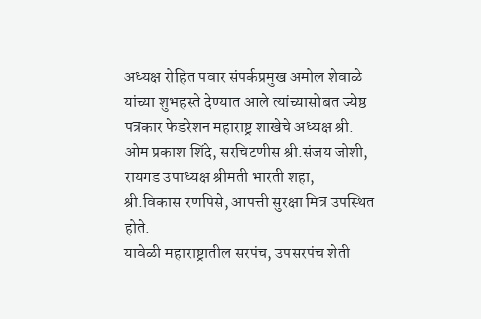अध्यक्ष रोहित पवार संपर्कप्रमुख अमोल शेवाळे यांच्या शुभहस्ते देण्यात आले त्यांच्यासोबत ज्येष्ठ पत्रकार फेडरेशन महाराष्ट्र शाखेचे अध्यक्ष श्री. ओम प्रकाश शिंदे, सरचिटणीस श्री.संजय जोशी, रायगड उपाध्यक्ष श्रीमती भारती शहा, श्री.विकास रणपिसे, आपत्ती सुरक्षा मित्र उपस्थित होते.
यावेळी महाराष्ट्रातील सरपंच, उपसरपंच शेती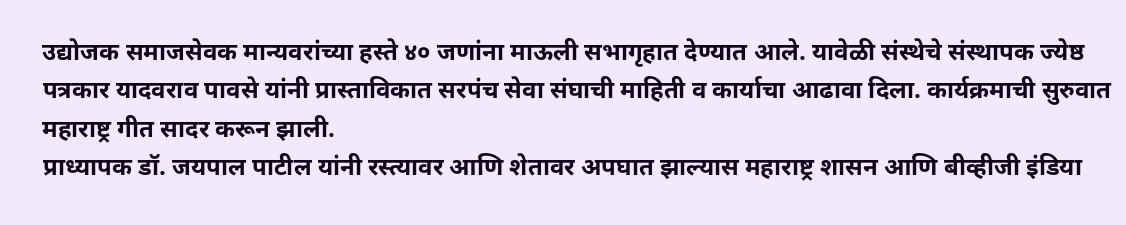उद्योजक समाजसेवक मान्यवरांच्या हस्ते ४० जणांना माऊली सभागृहात देण्यात आले. यावेळी संस्थेचे संस्थापक ज्येष्ठ पत्रकार यादवराव पावसे यांनी प्रास्ताविकात सरपंच सेवा संघाची माहिती व कार्याचा आढावा दिला. कार्यक्रमाची सुरुवात महाराष्ट्र गीत सादर करून झाली.
प्राध्यापक डॉ. जयपाल पाटील यांनी रस्त्यावर आणि शेतावर अपघात झाल्यास महाराष्ट्र शासन आणि बीव्हीजी इंडिया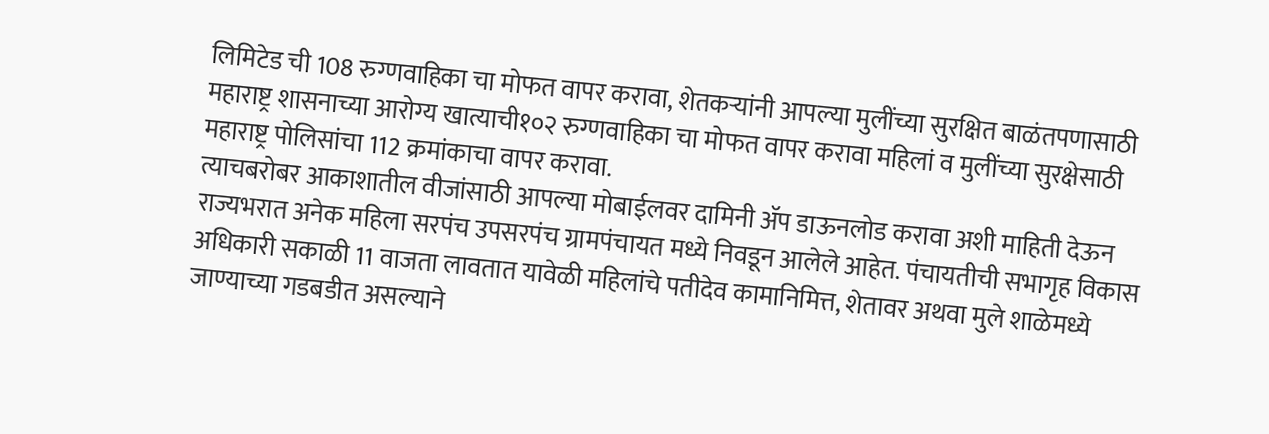लिमिटेड ची 108 रुग्णवाहिका चा मोफत वापर करावा, शेतकऱ्यांनी आपल्या मुलींच्या सुरक्षित बाळंतपणासाठी महाराष्ट्र शासनाच्या आरोग्य खात्याची१०२ रुग्णवाहिका चा मोफत वापर करावा महिलां व मुलींच्या सुरक्षेसाठी महाराष्ट्र पोलिसांचा 112 क्रमांकाचा वापर करावा.
त्याचबरोबर आकाशातील वीजांसाठी आपल्या मोबाईलवर दामिनी ॲप डाऊनलोड करावा अशी माहिती देऊन राज्यभरात अनेक महिला सरपंच उपसरपंच ग्रामपंचायत मध्ये निवडून आलेले आहेत. पंचायतीची सभागृह विकास अधिकारी सकाळी 11 वाजता लावतात यावेळी महिलांचे पतीदेव कामानिमित्त, शेतावर अथवा मुले शाळेमध्ये जाण्याच्या गडबडीत असल्याने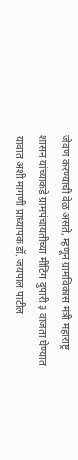जेवण करण्याची वेळ असते, म्हणून ग्रामविकास मंत्री महाराष्ट्र शासन यांच्याकडे ग्रामपंचायतीच्या मीटिंग दुपारी ३ वाजता घेण्यात यावात अशी मागणी प्राध्यापक डॉ. जयपाल पाटील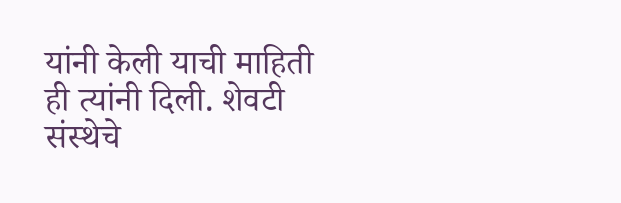यांनी केली याची माहिती ही त्यांनी दिली. शेवटी संस्थेचे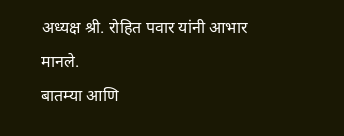अध्यक्ष श्री. रोहित पवार यांनी आभार मानले.
बातम्या आणि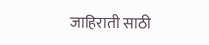जाहिराती साठी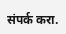संपर्क करा.